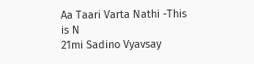Aa Taari Varta Nathi -This is N
21mi Sadino Vyavsay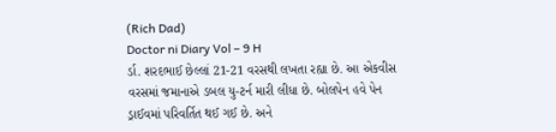(Rich Dad)
Doctor ni Diary Vol – 9 H
ર્ડા. શરદભાઈ છેલ્લાં 21-21 વરસથી લખતા રહ્યા છે. આ એકવીસ વરસમાં જમાનાએ ડબલ યુ-ટર્ન મારી લીધા છે. બોલપેન હવે પેન ડ્રાઈવમાં પરિવર્તિત થઈ ગઈ છે. અને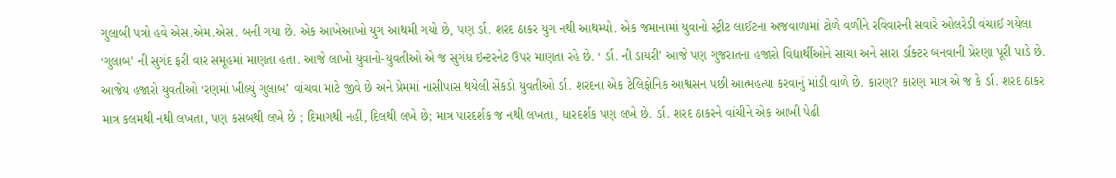ગુલાબી પત્રો હવે એસ.એમ.એસ. બની ગયા છે. એક આખેઆખો યુગ આથમી ગયો છે, પણ ર્ડા. શરદ ઠાકર યુગ નથી આથમ્યો. એક જમાનામાં યુવાનો સ્ટ્રીટ લાઈટના અજવાળામાં ટોળે વળીને રવિવારની સવારે ઓલરેડી વંચાઈ ગયેલા ‘ગુલાબ’ ની સુગંદ ફરી વાર સમૂહમાં માણતા હતા. આજે લાખો યુવાનો-યુવતીઓ એ જ સુગંધ ઇન્ટરનેટ ઉપર માણતા રહે છે. ‘ ર્ડા. ની ડાયરી’ આજે પણ ગુજરાતના હજારો વિદ્યાર્થીઓને સાચા અને સારા ર્ડાક્ટર બનવાની પ્રેરણા પૂરી પાડે છે. આજેય હજારો યુવતીઓ ‘રણમાં ખીલ્યું ગુલાબ’ વાંચવા માટે જીવે છે અને પ્રેમમાં નાસીપાસ થયેલી સેંકડો યુવતીઓ ર્ડા. શરદના એક ટેલિફોનિક આશ્વસન પછી આત્મહત્યા કરવાનું માંડી વાળે છે. કારણ? કારણ માત્ર એ જ કે ર્ડા. શરદ ઠાકર માત્ર કલમથી નથી લખતા, પણ કસબથી લખે છે ; દિમાગથી નહીં, દિલથી લખે છે; માત્ર પારદર્શક જ નથી લખતા, ધારદર્શક પણ લખે છે. ર્ડા. શરદ ઠાકરને વાંચીને એક આખી પેઢી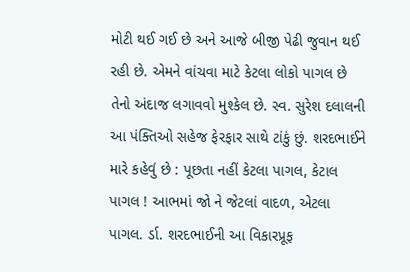મોટી થઈ ગઈ છે અને આજે બીજી પેઢી જુવાન થઈ રહી છે. એમને વાંચવા માટે કેટલા લોકો પાગલ છે તેનો અંદાજ લગાવવો મુશ્કેલ છે. સ્વ. સુરેશ દલાલની આ પંક્તિઓ સહેજ ફેરફાર સાથે ટાંકું છું. શરદભાઈને મારે કહેવું છે : પૂછતા નહીં કેટલા પાગલ, કેટાલ પાગલ ! આભમાં જો ને જેટલાં વાદળ, એટલા પાગલ. ર્ડા. શરદભાઈની આ વિકારપ્રૂફ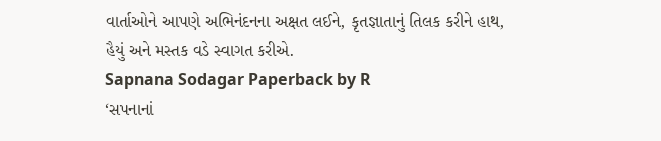વાર્તાઓને આપણે અભિનંદનના અક્ષત લઈને, કૃતજ્ઞાતાનું તિલક કરીને હાથ, હૈયું અને મસ્તક વડે સ્વાગત કરીએ.
Sapnana Sodagar Paperback by R
‘સપનાનાં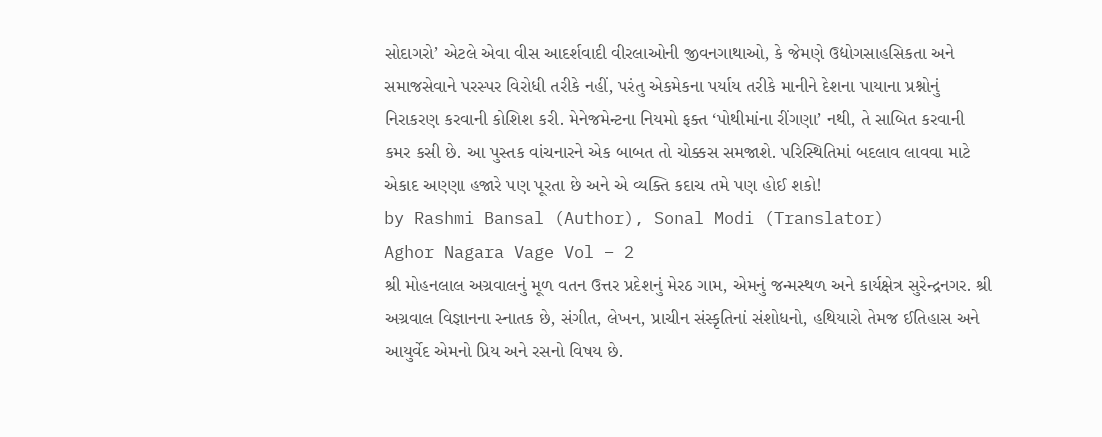સોદાગરો’ એટલે એવા વીસ આદર્શવાદી વીરલાઓની જીવનગાથાઓ, કે જેમણે ઉદ્યોગસાહસિકતા અને સમાજસેવાને પરસ્પર વિરોધી તરીકે નહીં, પરંતુ એકમેકના પર્યાય તરીકે માનીને દેશના પાયાના પ્રશ્નોનું નિરાકરણ કરવાની કોશિશ કરી. મેનેજમેન્ટના નિયમો ફક્ત ‘પોથીમાંના રીંગણા’ નથી, તે સાબિત કરવાની કમર કસી છે. આ પુસ્તક વાંચનારને એક બાબત તો ચોક્કસ સમજાશે. પરિસ્થિતિમાં બદલાવ લાવવા માટે એકાદ અણ્ણા હજારે પણ પૂરતા છે અને એ વ્યક્તિ કદાચ તમે પણ હોઈ શકો!
by Rashmi Bansal (Author), Sonal Modi (Translator)
Aghor Nagara Vage Vol – 2
શ્રી મોહનલાલ અગ્રવાલનું મૂળ વતન ઉત્તર પ્રદેશનું મેરઠ ગામ, એમનું જન્મસ્થળ અને કાર્યક્ષેત્ર સુરેન્દ્રનગર. શ્રી અગ્રવાલ વિજ્ઞાનના સ્નાતક છે, સંગીત, લેખન, પ્રાચીન સંસ્કૃતિનાં સંશોધનો, હથિયારો તેમજ ઈતિહાસ અને આયુર્વેદ એમનો પ્રિય અને રસનો વિષય છે.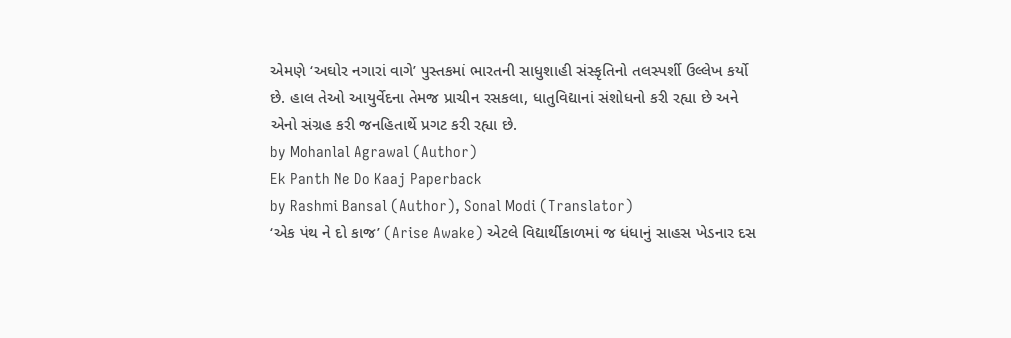એમણે ‘અઘોર નગારાં વાગે’ પુસ્તકમાં ભારતની સાધુશાહી સંસ્કૃતિનો તલસ્પર્શી ઉલ્લેખ કર્યો છે. હાલ તેઓ આયુર્વેદના તેમજ પ્રાચીન રસકલા, ધાતુવિદ્યાનાં સંશોધનો કરી રહ્યા છે અને એનો સંગ્રહ કરી જનહિતાર્થે પ્રગટ કરી રહ્યા છે.
by Mohanlal Agrawal (Author)
Ek Panth Ne Do Kaaj Paperback
by Rashmi Bansal (Author), Sonal Modi (Translator)
‘એક પંથ ને દો કાજ’ (Arise Awake) એટલે વિદ્યાર્થીકાળમાં જ ધંધાનું સાહસ ખેડનાર દસ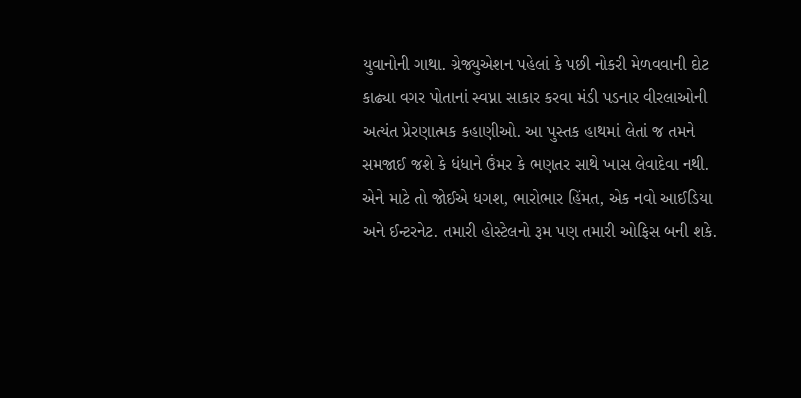યુવાનોની ગાથા. ગ્રેજ્યુએશન પહેલાં કે પછી નોકરી મેળવવાની દોટ કાઢ્યા વગર પોતાનાં સ્વપ્ના સાકાર કરવા મંડી પડનાર વીરલાઓની અત્યંત પ્રેરણાત્મક કહાણીઓ. આ પુસ્તક હાથમાં લેતાં જ તમને સમજાઈ જશે કે ધંધાને ઉંમર કે ભણતર સાથે ખાસ લેવાદેવા નથી. એને માટે તો જોઈએ ધગશ, ભારોભાર હિંમત, એક નવો આઈડિયા અને ઈન્ટરનેટ. તમારી હોસ્ટેલનો રૂમ પણ તમારી ઓફિસ બની શકે.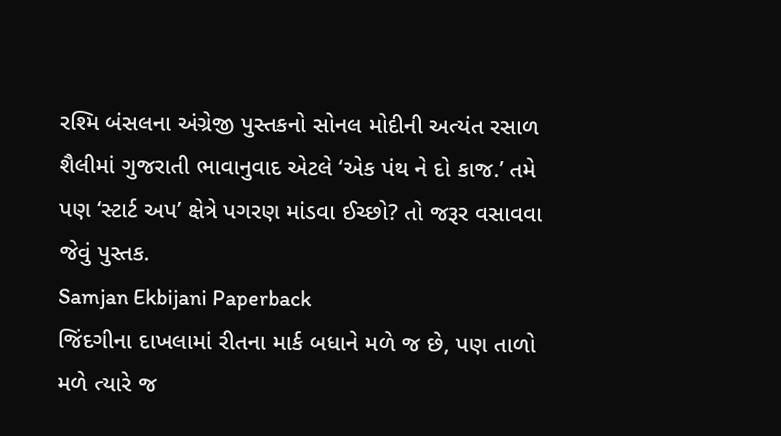રશ્મિ બંસલના અંગ્રેજી પુસ્તકનો સોનલ મોદીની અત્યંત રસાળ શૈલીમાં ગુજરાતી ભાવાનુવાદ એટલે ‘એક પંથ ને દો કાજ.’ તમે પણ ‘સ્ટાર્ટ અપ’ ક્ષેત્રે પગરણ માંડવા ઈચ્છો? તો જરૂર વસાવવા જેવું પુસ્તક.
Samjan Ekbijani Paperback
જિંદગીના દાખલામાં રીતના માર્ક બધાને મળે જ છે, પણ તાળો મળે ત્યારે જ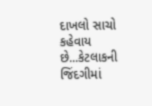દાખલો સાચો કહેવાય છે...કેટલાકની જિંદગીમાં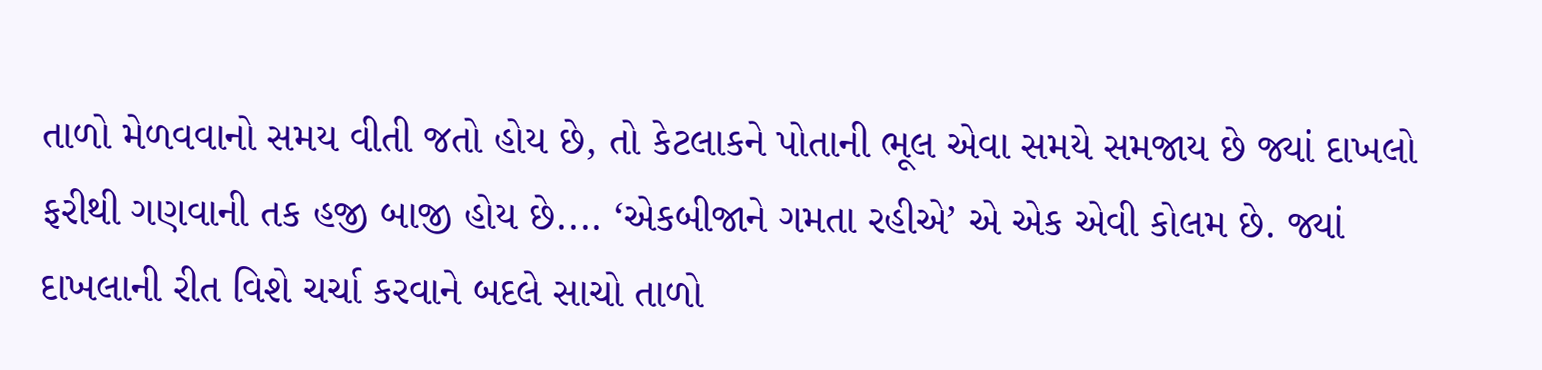તાળો મેળવવાનો સમય વીતી જતો હોય છે, તો કેટલાકને પોતાની ભૂલ એવા સમયે સમજાય છે જ્યાં દાખલો ફરીથી ગણવાની તક હજી બાજી હોય છે.... ‘એકબીજાને ગમતા રહીએ’ એ એક એવી કોલમ છે. જ્યાં દાખલાની રીત વિશે ચર્ચા કરવાને બદલે સાચો તાળો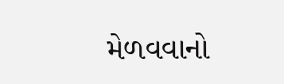મેળવવાનો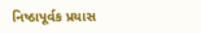નિષ્ઠાપૂર્વક પ્રયાસ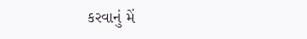કરવાનું મેં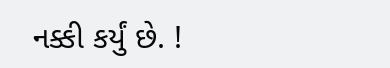નક્કી કર્યું છે. !